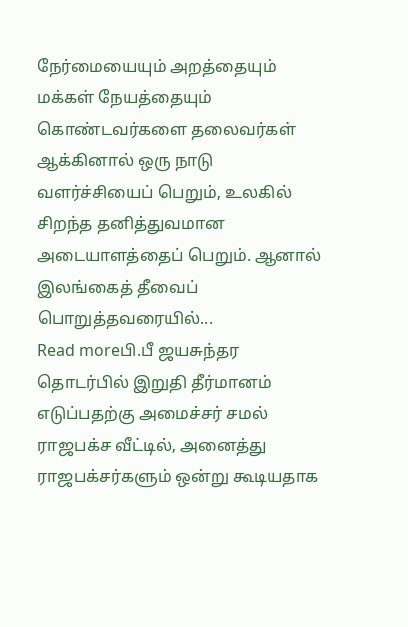நேர்மையையும் அறத்தையும் மக்கள் நேயத்தையும் கொண்டவர்களை தலைவர்கள் ஆக்கினால் ஒரு நாடு வளர்ச்சியைப் பெறும், உலகில் சிறந்த தனித்துவமான அடையாளத்தைப் பெறும். ஆனால் இலங்கைத் தீவைப் பொறுத்தவரையில்...
Read moreபி.பீ ஜயசுந்தர தொடர்பில் இறுதி தீர்மானம் எடுப்பதற்கு அமைச்சர் சமல் ராஜபக்ச வீட்டில், அனைத்து ராஜபக்சர்களும் ஒன்று கூடியதாக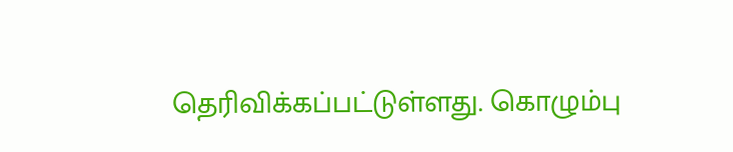தெரிவிக்கப்பட்டுள்ளது. கொழும்பு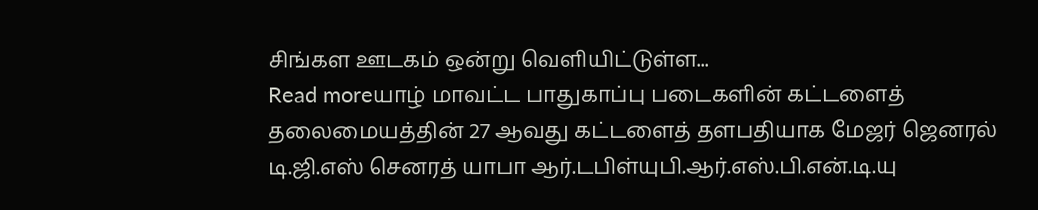சிங்கள ஊடகம் ஒன்று வெளியிட்டுள்ள...
Read moreயாழ் மாவட்ட பாதுகாப்பு படைகளின் கட்டளைத் தலைமையத்தின் 27 ஆவது கட்டளைத் தளபதியாக மேஜர் ஜெனரல் டி.ஜி.எஸ் செனரத் யாபா ஆர்.டபிள்யுபி.ஆர்.எஸ்.பி.என்.டி.யு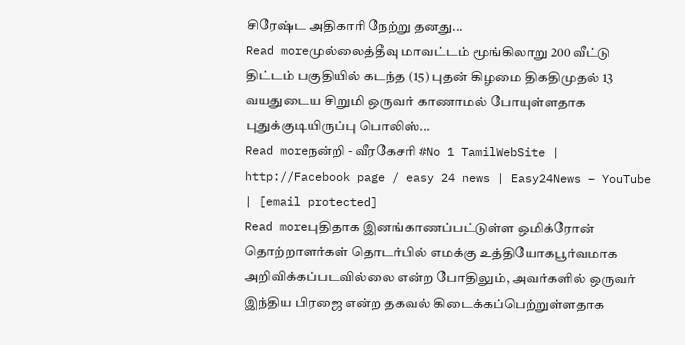சிரேஷ்ட அதிகாரி நேற்று தனது...
Read moreமுல்லைத்தீவு மாவட்டம் மூங்கிலாறு 200 வீட்டு திட்டம் பகுதியில் கடந்த (15) புதன் கிழமை திகதிமுதல் 13 வயதுடைய சிறுமி ஒருவர் காணாமல் போயுள்ளதாக புதுக்குடியிருப்பு பொலிஸ்...
Read moreநன்றி - வீரகேசரி #No 1 TamilWebSite | http://Facebook page / easy 24 news | Easy24News – YouTube | [email protected]
Read moreபுதிதாக இனங்காணப்பட்டுள்ள ஒமிக்ரோன் தொற்றாளர்கள் தொடர்பில் எமக்கு உத்தியோகபூர்வமாக அறிவிக்கப்படவில்லை என்ற போதிலும், அவர்களில் ஒருவர் இந்திய பிரஜை என்ற தகவல் கிடைக்கப்பெற்றுள்ளதாக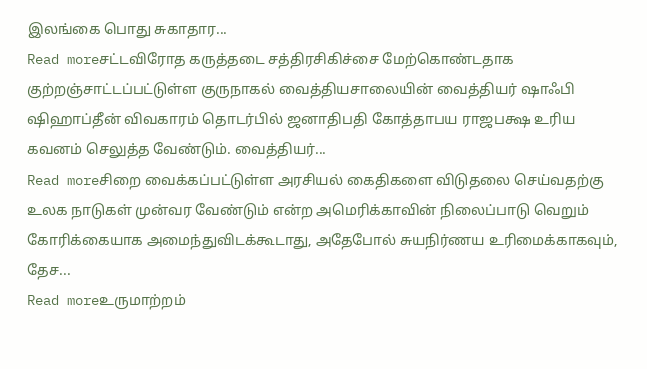இலங்கை பொது சுகாதார...
Read moreசட்டவிரோத கருத்தடை சத்திரசிகிச்சை மேற்கொண்டதாக குற்றஞ்சாட்டப்பட்டுள்ள குருநாகல் வைத்தியசாலையின் வைத்தியர் ஷாஃபி ஷிஹாப்தீன் விவகாரம் தொடர்பில் ஜனாதிபதி கோத்தாபய ராஜபக்ஷ உரிய கவனம் செலுத்த வேண்டும். வைத்தியர்...
Read moreசிறை வைக்கப்பட்டுள்ள அரசியல் கைதிகளை விடுதலை செய்வதற்கு உலக நாடுகள் முன்வர வேண்டும் என்ற அமெரிக்காவின் நிலைப்பாடு வெறும் கோரிக்கையாக அமைந்துவிடக்கூடாது, அதேபோல் சுயநிர்ணய உரிமைக்காகவும், தேச...
Read moreஉருமாற்றம்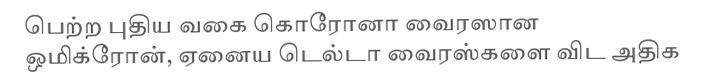பெற்ற புதிய வகை கொரோனா வைரஸான ஒமிக்ரோன், ஏனைய டெல்டா வைரஸ்களை விட அதிக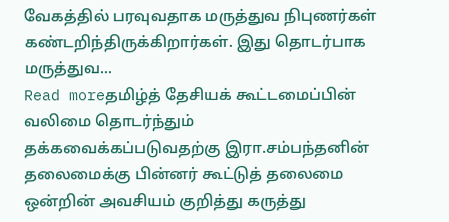வேகத்தில் பரவுவதாக மருத்துவ நிபுணர்கள் கண்டறிந்திருக்கிறார்கள். இது தொடர்பாக மருத்துவ...
Read moreதமிழ்த் தேசியக் கூட்டமைப்பின் வலிமை தொடர்ந்தும் தக்கவைக்கப்படுவதற்கு இரா.சம்பந்தனின் தலைமைக்கு பின்னர் கூட்டுத் தலைமை ஒன்றின் அவசியம் குறித்து கருத்து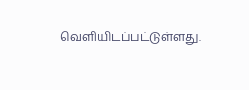வெளியிடப்பட்டுள்ளது.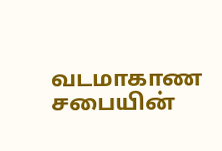வடமாகாண சபையின்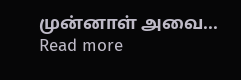முன்னாள் அவை...
Read more